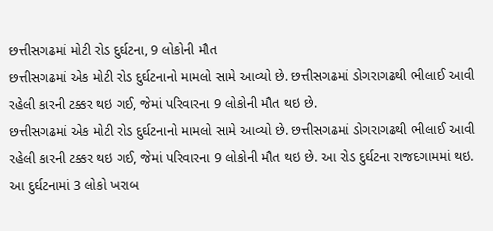છત્તીસગઢમાં મોટી રોડ દુર્ઘટના, 9 લોકોની મૌત
છત્તીસગઢમાં એક મોટી રોડ દુર્ઘટનાનો મામલો સામે આવ્યો છે. છત્તીસગઢમાં ડોગરાગઢથી ભીલાઈ આવી રહેલી કારની ટક્કર થઇ ગઈ, જેમાં પરિવારના 9 લોકોની મૌત થઇ છે.
છત્તીસગઢમાં એક મોટી રોડ દુર્ઘટનાનો મામલો સામે આવ્યો છે. છત્તીસગઢમાં ડોગરાગઢથી ભીલાઈ આવી રહેલી કારની ટક્કર થઇ ગઈ, જેમાં પરિવારના 9 લોકોની મૌત થઇ છે. આ રોડ દુર્ઘટના રાજદગામમાં થઇ. આ દુર્ઘટનામાં 3 લોકો ખરાબ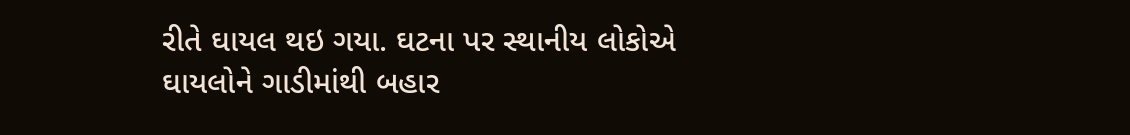રીતે ઘાયલ થઇ ગયા. ઘટના પર સ્થાનીય લોકોએ ઘાયલોને ગાડીમાંથી બહાર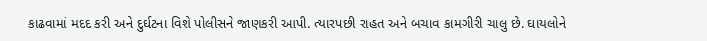કાઢવામાં મદદ કરી અને દુર્ઘટના વિશે પોલીસને જાણકરી આપી. ત્યારપછી રાહત અને બચાવ કામગીરી ચાલુ છે. ઘાયલોને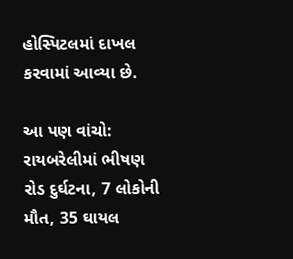હોસ્પિટલમાં દાખલ કરવામાં આવ્યા છે.

આ પણ વાંચો: રાયબરેલીમાં ભીષણ રોડ દુર્ઘટના, 7 લોકોની મૌત, 35 ઘાયલ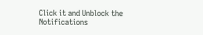Click it and Unblock the Notifications